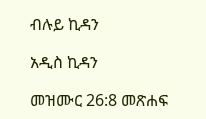ብሉይ ኪዳን

አዲስ ኪዳን

መዝሙር 26:8 መጽሐፍ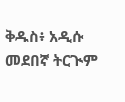ቅዱስ፥ አዲሱ መደበኛ ትርጒም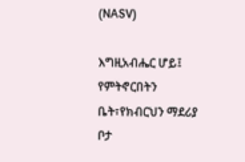(NASV)

እግዚአብሔር ሆይ፤ የምትኖርበትን ቤት፣የክብርህን ማደሪያ ቦታ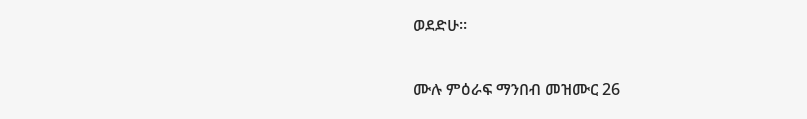ወደድሁ።

ሙሉ ምዕራፍ ማንበብ መዝሙር 26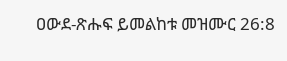ዐውደ-ጽሑፍ ይመልከቱ መዝሙር 26:8